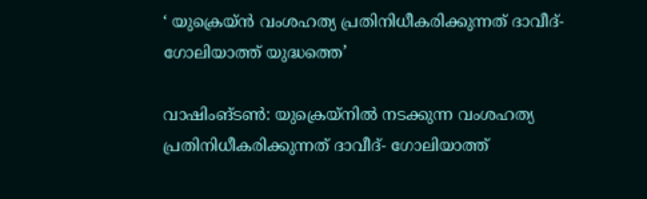‘ യുക്രെയ്ന്‍ വംശഹത്യ പ്രതിനിധീകരിക്കുന്നത് ദാവീദ്- ഗോലിയാത്ത് യുദ്ധത്തെ’

വാഷിംങ്ടണ്‍: യുക്രെയ്‌നില്‍ നടക്കുന്ന വംശഹത്യ പ്രതിനിധീകരിക്കുന്നത് ദാവീദ്- ഗോലിയാത്ത്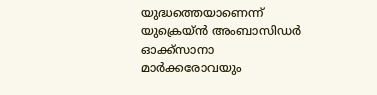യുദ്ധത്തെയാണെന്ന് യുക്രെയ്ന്‍ അംബാസിഡര്‍ ഓക്ക്‌സാനാ മാര്‍ക്കരോവയും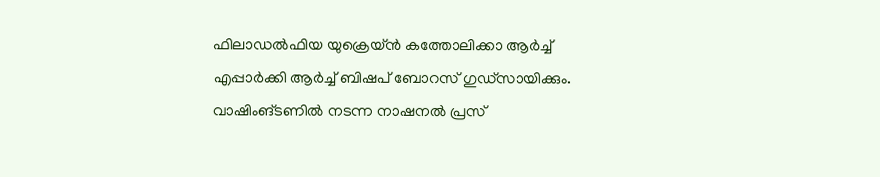ഫിലാഡല്‍ഫിയ യുക്രെയ്ന്‍ കത്തോലിക്കാ ആര്‍ച്ച് എപ്പാര്‍ക്കി ആര്‍ച്ച് ബിഷപ് ബോറസ് ഗുഡ്‌സായിക്കും. വാഷിംങ്ടണില്‍ നടന്ന നാഷനല്‍ പ്രസ്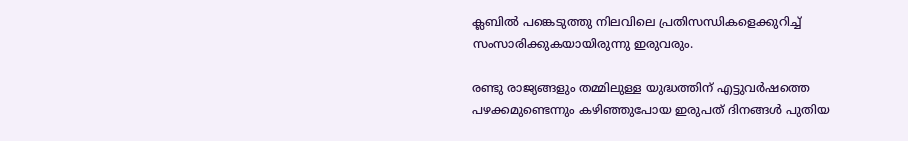ക്ലബില്‍ പങ്കെടുത്തു നിലവിലെ പ്രതിസന്ധികളെക്കുറിച്ച് സംസാരിക്കുകയായിരുന്നു ഇരുവരും.

രണ്ടു രാജ്യങ്ങളും തമ്മിലുള്ള യുദ്ധത്തിന് എട്ടുവര്‍ഷത്തെ പഴക്കമുണ്ടെന്നും കഴിഞ്ഞുപോയ ഇരുപത് ദിനങ്ങള്‍ പുതിയ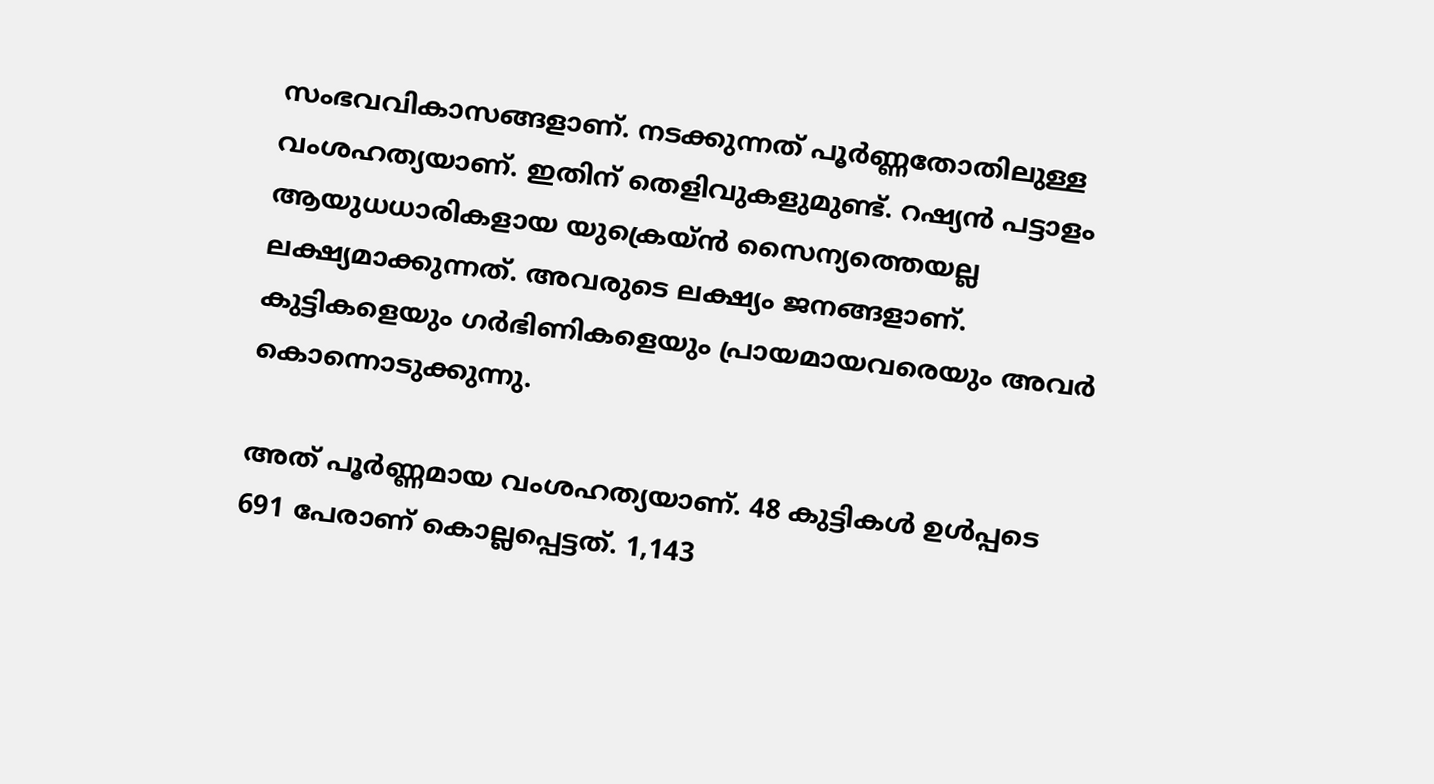സംഭവവികാസങ്ങളാണ്. നടക്കുന്നത് പൂര്‍ണ്ണതോതിലുള്ള വംശഹത്യയാണ്. ഇതിന് തെളിവുകളുമുണ്ട്. റഷ്യന്‍ പട്ടാളം ആയുധധാരികളായ യുക്രെയ്ന്‍ സൈന്യത്തെയല്ല ലക്ഷ്യമാക്കുന്നത്. അവരുടെ ലക്ഷ്യം ജനങ്ങളാണ്. കുട്ടികളെയും ഗര്‍ഭിണികളെയും പ്രായമായവരെയും അവര്‍ കൊന്നൊടുക്കുന്നു.

അത് പൂര്‍ണ്ണമായ വംശഹത്യയാണ്. 48 കുട്ടികള്‍ ഉള്‍പ്പടെ 691 പേരാണ് കൊല്ലപ്പെട്ടത്. 1,143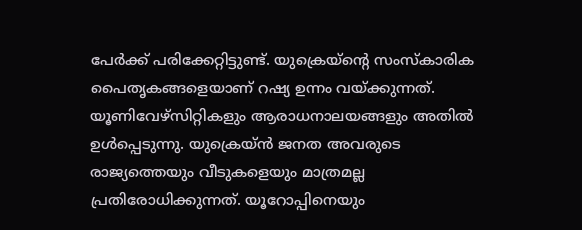പേര്‍ക്ക് പരിക്കേറ്റിട്ടുണ്ട്. യുക്രെയ്‌ന്റെ സംസ്‌കാരിക പൈതൃകങ്ങളെയാണ് റഷ്യ ഉന്നം വയ്ക്കുന്നത്. യൂണിവേഴ്‌സിറ്റികളും ആരാധനാലയങ്ങളും അതില്‍ ഉള്‍പ്പെടുന്നു. യുക്രെയ്ന്‍ ജനത അവരുടെ രാജ്യത്തെയും വീടുകളെയും മാത്രമല്ല പ്രതിരോധിക്കുന്നത്. യൂറോപ്പിനെയും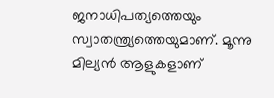ജനാധിപത്യത്തെയും സ്വാതന്ത്ര്യത്തെയുമാണ്. മൂന്നു മില്യന്‍ ആളുകളാണ്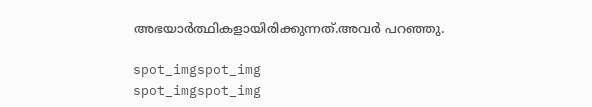അഭയാര്‍ത്ഥികളായിരിക്കുന്നത്.അവര്‍ പറഞ്ഞു.

spot_imgspot_img
spot_imgspot_img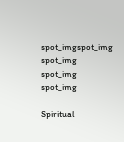spot_imgspot_img
spot_img
spot_img
spot_img

Spiritual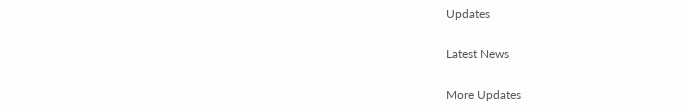Updates

Latest News

More Updates